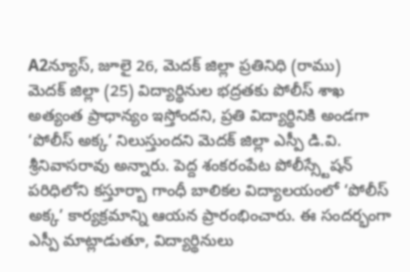A2న్యూస్, జూలై 26, మెదక్ జిల్లా ప్రతినిధి (రాము)
మెదక్ జిల్లా (25) విద్యార్థినుల భద్రతకు పోలీస్ శాఖ అత్యంత ప్రాధాన్యం ఇస్తోందని, ప్రతి విద్యార్థినికి అండగా ‘పోలీస్ అక్క’ నిలుస్తుందని మెదక్ జిల్లా ఎస్పీ డి.వి. శ్రీనివాసరావు అన్నారు. పెద్ద శంకరంపేట పోలీస్స్టేషన్ పరిధిలోని కస్తూర్బా గాంధీ బాలికల విద్యాలయంలో ‘పోలీస్ అక్క’ కార్యక్రమాన్ని ఆయన ప్రారంభించారు. ఈ సందర్భంగా ఎస్పీ మాట్లాడుతూ, విద్యార్థినులు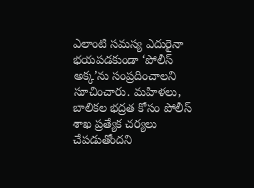ఎలాంటి సమస్య ఎదురైనా భయపడకుండా ‘పోలీస్ అక్క’ను సంప్రదించాలని సూచించారు. మహిళలు, బాలికల భద్రత కోసం పోలీస్ శాఖ ప్రత్యేక చర్యలు చేపడుతోందని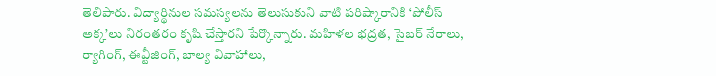తెలిపారు. విద్యార్థినుల సమస్యలను తెలుసుకుని వాటి పరిష్కారానికి ‘పోలీస్ అక్క’లు నిరంతరం కృషి చేస్తారని పేర్కొన్నారు. మహిళల భద్రత, సైబర్ నేరాలు, ర్యాగింగ్, ఈవ్టీజింగ్, బాల్య వివాహాలు,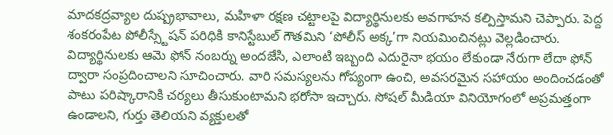మాదకద్రవ్యాల దుష్ప్రభావాలు, మహిళా రక్షణ చట్టాలపై విద్యార్థినులకు అవగాహన కల్పిస్తామని చెప్పారు. పెద్ద శంకరంపేట పోలీస్స్టేషన్ పరిధికి కానిస్టేబుల్ గౌతమిని ‘పోలీస్ అక్క’గా నియమించినట్లు వెల్లడించారు. విద్యార్థినులకు ఆమె ఫోన్ నంబర్ను అందజేసి, ఎలాంటి ఇబ్బంది ఎదురైనా భయం లేకుండా నేరుగా లేదా ఫోన్ ద్వారా సంప్రదించాలని సూచించారు. వారి సమస్యలను గోప్యంగా ఉంచి, అవసరమైన సహాయం అందించడంతో పాటు పరిష్కారానికి చర్యలు తీసుకుంటామని భరోసా ఇచ్చారు. సోషల్ మీడియా వినియోగంలో అప్రమత్తంగా ఉండాలని, గుర్తు తెలియని వ్యక్తులతో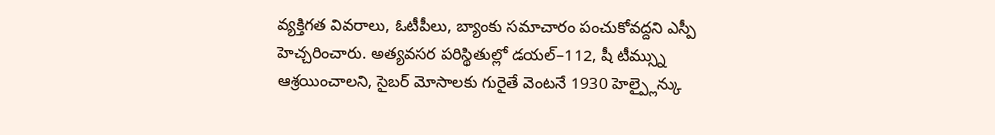వ్యక్తిగత వివరాలు, ఓటీపీలు, బ్యాంకు సమాచారం పంచుకోవద్దని ఎస్పీ హెచ్చరించారు. అత్యవసర పరిస్థితుల్లో డయల్–112, షీ టీమ్స్ను ఆశ్రయించాలని, సైబర్ మోసాలకు గురైతే వెంటనే 1930 హెల్ప్లైన్కు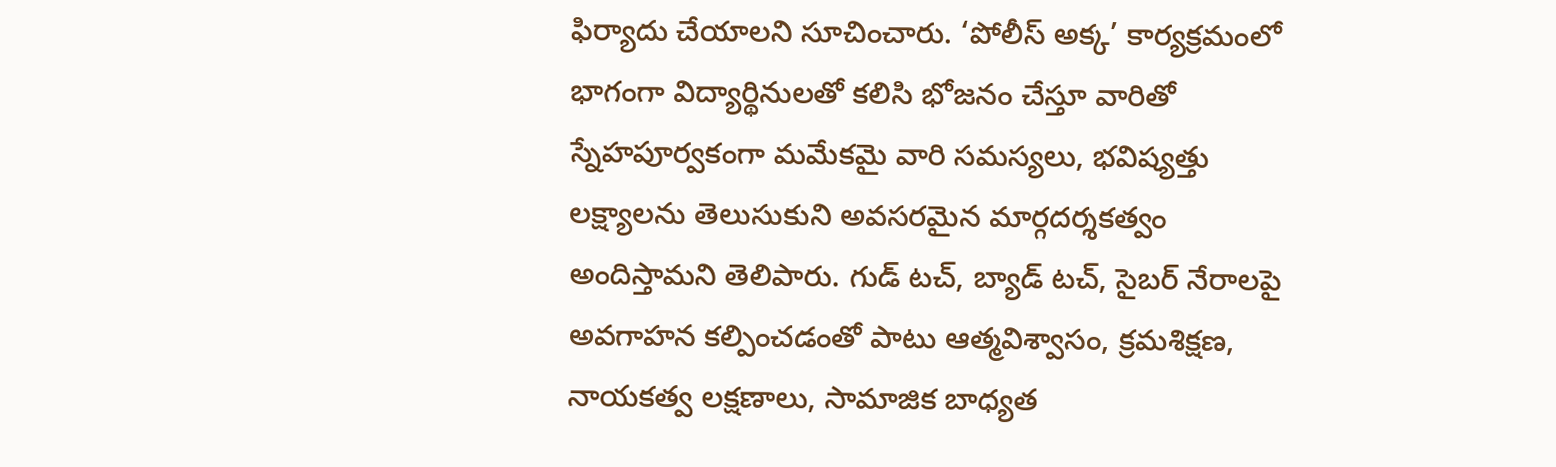ఫిర్యాదు చేయాలని సూచించారు. ‘పోలీస్ అక్క’ కార్యక్రమంలో భాగంగా విద్యార్థినులతో కలిసి భోజనం చేస్తూ వారితో స్నేహపూర్వకంగా మమేకమై వారి సమస్యలు, భవిష్యత్తు లక్ష్యాలను తెలుసుకుని అవసరమైన మార్గదర్శకత్వం అందిస్తామని తెలిపారు. గుడ్ టచ్, బ్యాడ్ టచ్, సైబర్ నేరాలపై అవగాహన కల్పించడంతో పాటు ఆత్మవిశ్వాసం, క్రమశిక్షణ, నాయకత్వ లక్షణాలు, సామాజిక బాధ్యత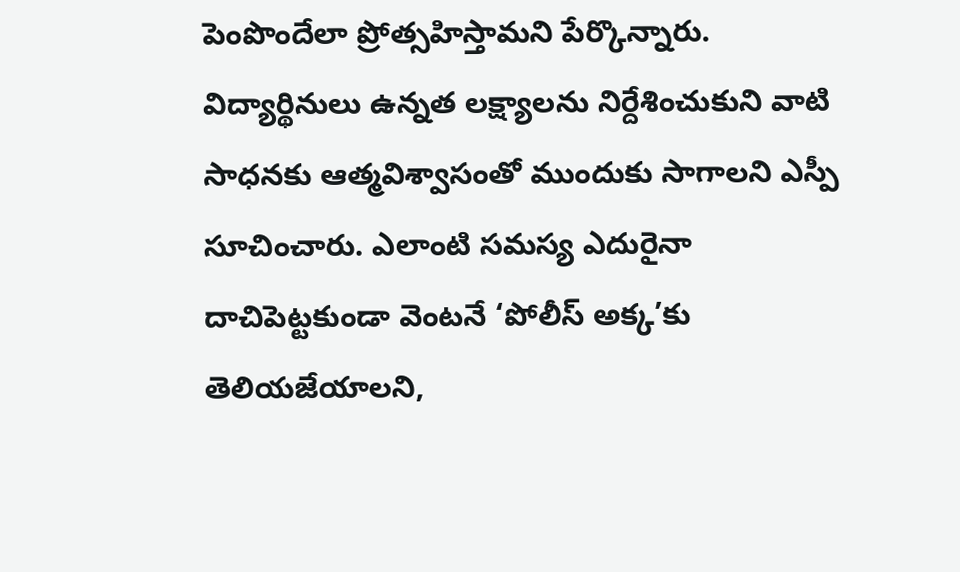పెంపొందేలా ప్రోత్సహిస్తామని పేర్కొన్నారు.
విద్యార్థినులు ఉన్నత లక్ష్యాలను నిర్దేశించుకుని వాటి సాధనకు ఆత్మవిశ్వాసంతో ముందుకు సాగాలని ఎస్పీ సూచించారు. ఎలాంటి సమస్య ఎదురైనా దాచిపెట్టకుండా వెంటనే ‘పోలీస్ అక్క’కు తెలియజేయాలని,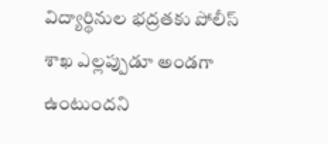విద్యార్థినుల భద్రతకు పోలీస్ శాఖ ఎల్లప్పుడూ అండగా ఉంటుందని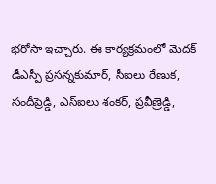భరోసా ఇచ్చారు. ఈ కార్యక్రమంలో మెదక్ డీఎస్పీ ప్రసన్నకుమార్, సీఐలు రేణుక, సందీప్రెడ్డి, ఎస్ఐలు శంకర్, ప్రవీణ్రెడ్డి,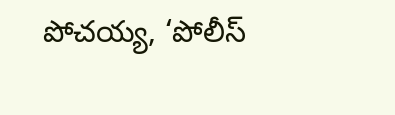పోచయ్య, ‘పోలీస్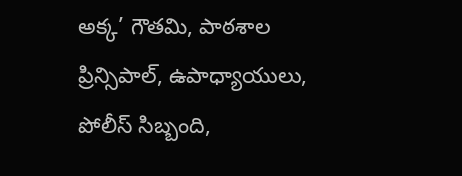అక్క’ గౌతమి, పాఠశాల ప్రిన్సిపాల్, ఉపాధ్యాయులు, పోలీస్ సిబ్బంది,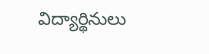విద్యార్థినులు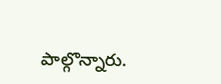పాల్గొన్నారు.